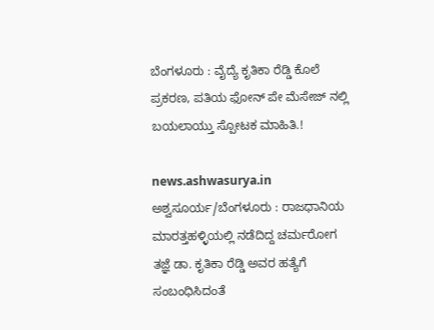ಬೆಂಗಳೂರು : ವೈದ್ಯೆ ಕೃತಿಕಾ ರೆಡ್ಡಿ ಕೊಲೆ ಪ್ರಕರಣ, ಪತಿಯ ಫೋನ್ ಪೇ ಮೆಸೇಜ್ ನಲ್ಲಿ ಬಯಲಾಯ್ತು ಸ್ಪೋಟಕ ಮಾಹಿತಿ.!

news.ashwasurya.in
ಅಶ್ವಸೂರ್ಯ/ಬೆಂಗಳೂರು : ರಾಜಧಾನಿಯ ಮಾರತ್ತಹಳ್ಳಿಯಲ್ಲಿ ನಡೆದಿದ್ದ ಚರ್ಮರೋಗ ತಜ್ಞೆ ಡಾ. ಕೃತಿಕಾ ರೆಡ್ಡಿ ಅವರ ಹತ್ಯೆಗೆ ಸಂಬಂಧಿಸಿದಂತೆ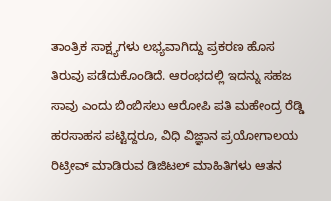ತಾಂತ್ರಿಕ ಸಾಕ್ಷ್ಯಗಳು ಲಭ್ಯವಾಗಿದ್ದು ಪ್ರಕರಣ ಹೊಸ ತಿರುವು ಪಡೆದುಕೊಂಡಿದೆ. ಆರಂಭದಲ್ಲಿ ಇದನ್ನು ಸಹಜ ಸಾವು ಎಂದು ಬಿಂಬಿಸಲು ಆರೋಪಿ ಪತಿ ಮಹೇಂದ್ರ ರೆಡ್ಡಿ ಹರಸಾಹಸ ಪಟ್ಟಿದ್ದರೂ, ವಿಧಿ ವಿಜ್ಞಾನ ಪ್ರಯೋಗಾಲಯ ರಿಟ್ರೀವ್ ಮಾಡಿರುವ ಡಿಜಿಟಲ್ ಮಾಹಿತಿಗಳು ಆತನ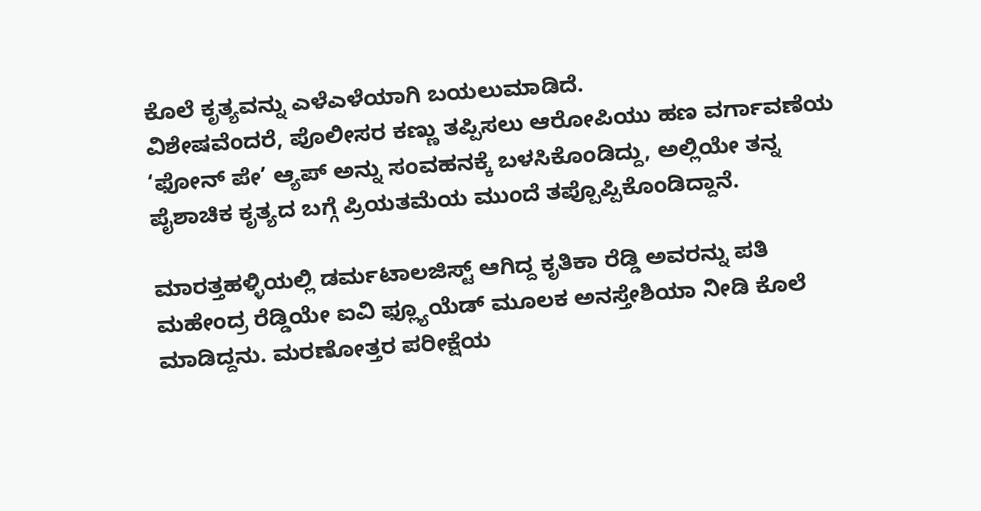ಕೊಲೆ ಕೃತ್ಯವನ್ನು ಎಳೆಎಳೆಯಾಗಿ ಬಯಲುಮಾಡಿದೆ.
ವಿಶೇಷವೆಂದರೆ, ಪೊಲೀಸರ ಕಣ್ಣು ತಪ್ಪಿಸಲು ಆರೋಪಿಯು ಹಣ ವರ್ಗಾವಣೆಯ ‘ಫೋನ್ ಪೇ’ ಆ್ಯಪ್ ಅನ್ನು ಸಂವಹನಕ್ಕೆ ಬಳಸಿಕೊಂಡಿದ್ದು, ಅಲ್ಲಿಯೇ ತನ್ನ ಪೈಶಾಚಿಕ ಕೃತ್ಯದ ಬಗ್ಗೆ ಪ್ರಿಯತಮೆಯ ಮುಂದೆ ತಪ್ಪೊಪ್ಪಿಕೊಂಡಿದ್ದಾನೆ.

ಮಾರತ್ತಹಳ್ಳಿಯಲ್ಲಿ ಡರ್ಮಟಾಲಜಿಸ್ಟ್ ಆಗಿದ್ದ ಕೃತಿಕಾ ರೆಡ್ಡಿ ಅವರನ್ನು ಪತಿ ಮಹೇಂದ್ರ ರೆಡ್ಡಿಯೇ ಐವಿ ಫ್ಲ್ಯೂಯೆಡ್ ಮೂಲಕ ಅನಸ್ತೇಶಿಯಾ ನೀಡಿ ಕೊಲೆ ಮಾಡಿದ್ದನು. ಮರಣೋತ್ತರ ಪರೀಕ್ಷೆಯ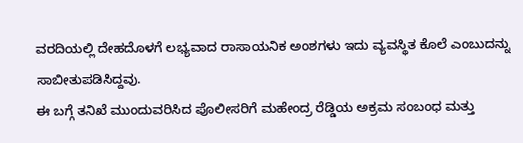ವರದಿಯಲ್ಲಿ ದೇಹದೊಳಗೆ ಲಭ್ಯವಾದ ರಾಸಾಯನಿಕ ಅಂಶಗಳು ಇದು ವ್ಯವಸ್ಥಿತ ಕೊಲೆ ಎಂಬುದನ್ನು ಸಾಬೀತುಪಡಿಸಿದ್ದವು.
ಈ ಬಗ್ಗೆ ತನಿಖೆ ಮುಂದುವರಿಸಿದ ಪೊಲೀಸರಿಗೆ ಮಹೇಂದ್ರ ರೆಡ್ಡಿಯ ಅಕ್ರಮ ಸಂಬಂಧ ಮತ್ತು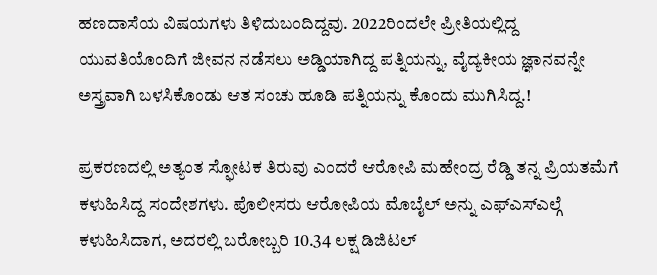ಹಣದಾಸೆಯ ವಿಷಯಗಳು ತಿಳಿದುಬಂದಿದ್ದವು. 2022ರಿಂದಲೇ ಪ್ರೀತಿಯಲ್ಲಿದ್ದ ಯುವತಿಯೊಂದಿಗೆ ಜೀವನ ನಡೆಸಲು ಅಡ್ಡಿಯಾಗಿದ್ದ ಪತ್ನಿಯನ್ನು, ವೈದ್ಯಕೀಯ ಜ್ಞಾನವನ್ನೇ ಅಸ್ತ್ರವಾಗಿ ಬಳಸಿಕೊಂಡು ಆತ ಸಂಚು ಹೂಡಿ ಪತ್ನಿಯನ್ನು ಕೊಂದು ಮುಗಿಸಿದ್ದ.!

ಪ್ರಕರಣದಲ್ಲಿ ಅತ್ಯಂತ ಸ್ಫೋಟಕ ತಿರುವು ಎಂದರೆ ಆರೋಪಿ ಮಹೇಂದ್ರ ರೆಡ್ಡಿ ತನ್ನ ಪ್ರಿಯತಮೆಗೆ ಕಳುಹಿಸಿದ್ದ ಸಂದೇಶಗಳು. ಪೊಲೀಸರು ಆರೋಪಿಯ ಮೊಬೈಲ್ ಅನ್ನು ಎಫ್ಎಸ್ಎಲ್ಗೆ ಕಳುಹಿಸಿದಾಗ, ಅದರಲ್ಲಿ ಬರೋಬ್ಬರಿ 10.34 ಲಕ್ಷ ಡಿಜಿಟಲ್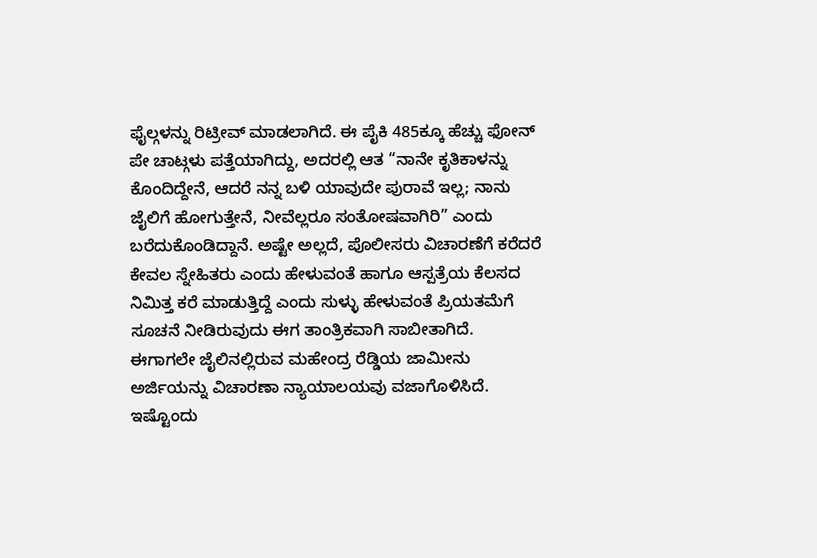ಫೈಲ್ಗಳನ್ನು ರಿಟ್ರೀವ್ ಮಾಡಲಾಗಿದೆ. ಈ ಪೈಕಿ 485ಕ್ಕೂ ಹೆಚ್ಚು ಫೋನ್ ಪೇ ಚಾಟ್ಗಳು ಪತ್ತೆಯಾಗಿದ್ದು, ಅದರಲ್ಲಿ ಆತ “ನಾನೇ ಕೃತಿಕಾಳನ್ನು ಕೊಂದಿದ್ದೇನೆ, ಆದರೆ ನನ್ನ ಬಳಿ ಯಾವುದೇ ಪುರಾವೆ ಇಲ್ಲ; ನಾನು ಜೈಲಿಗೆ ಹೋಗುತ್ತೇನೆ, ನೀವೆಲ್ಲರೂ ಸಂತೋಷವಾಗಿರಿ” ಎಂದು ಬರೆದುಕೊಂಡಿದ್ದಾನೆ. ಅಷ್ಟೇ ಅಲ್ಲದೆ, ಪೊಲೀಸರು ವಿಚಾರಣೆಗೆ ಕರೆದರೆ ಕೇವಲ ಸ್ನೇಹಿತರು ಎಂದು ಹೇಳುವಂತೆ ಹಾಗೂ ಆಸ್ಪತ್ರೆಯ ಕೆಲಸದ ನಿಮಿತ್ತ ಕರೆ ಮಾಡುತ್ತಿದ್ದೆ ಎಂದು ಸುಳ್ಳು ಹೇಳುವಂತೆ ಪ್ರಿಯತಮೆಗೆ ಸೂಚನೆ ನೀಡಿರುವುದು ಈಗ ತಾಂತ್ರಿಕವಾಗಿ ಸಾಬೀತಾಗಿದೆ.
ಈಗಾಗಲೇ ಜೈಲಿನಲ್ಲಿರುವ ಮಹೇಂದ್ರ ರೆಡ್ಡಿಯ ಜಾಮೀನು ಅರ್ಜಿಯನ್ನು ವಿಚಾರಣಾ ನ್ಯಾಯಾಲಯವು ವಜಾಗೊಳಿಸಿದೆ. ಇಷ್ಟೊಂದು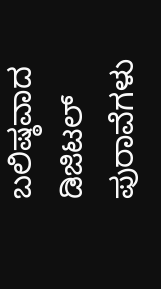ಬಲಿಷ್ಠವಾದ ಡಿಜಿಟಲ್ ಪುರಾವೆಗಳು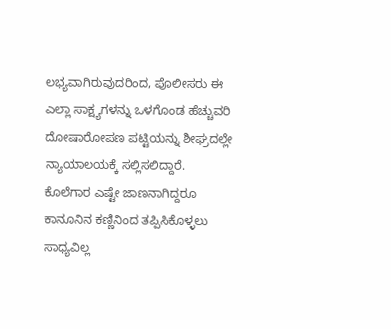ಲಭ್ಯವಾಗಿರುವುದರಿಂದ, ಪೊಲೀಸರು ಈ ಎಲ್ಲಾ ಸಾಕ್ಷ್ಯಗಳನ್ನು ಒಳಗೊಂಡ ಹೆಚ್ಚುವರಿ ದೋಷಾರೋಪಣ ಪಟ್ಟಿಯನ್ನು ಶೀಘ್ರದಲ್ಲೇ ನ್ಯಾಯಾಲಯಕ್ಕೆ ಸಲ್ಲಿಸಲಿದ್ದಾರೆ. ಕೊಲೆಗಾರ ಎಷ್ಟೇ ಜಾಣನಾಗಿದ್ದರೂ ಕಾನೂನಿನ ಕಣ್ಣಿನಿಂದ ತಪ್ಪಿಸಿಕೊಳ್ಳಲು ಸಾಧ್ಯವಿಲ್ಲ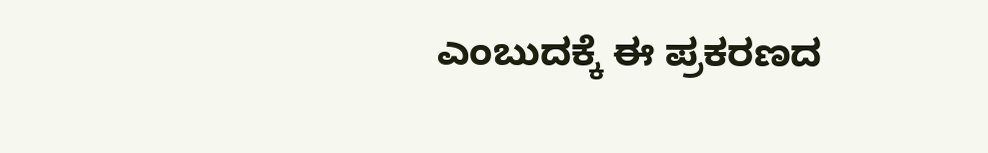ಎಂಬುದಕ್ಕೆ ಈ ಪ್ರಕರಣದ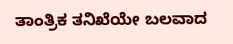ತಾಂತ್ರಿಕ ತನಿಖೆಯೇ ಬಲವಾದ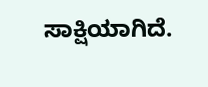ಸಾಕ್ಷಿಯಾಗಿದೆ.